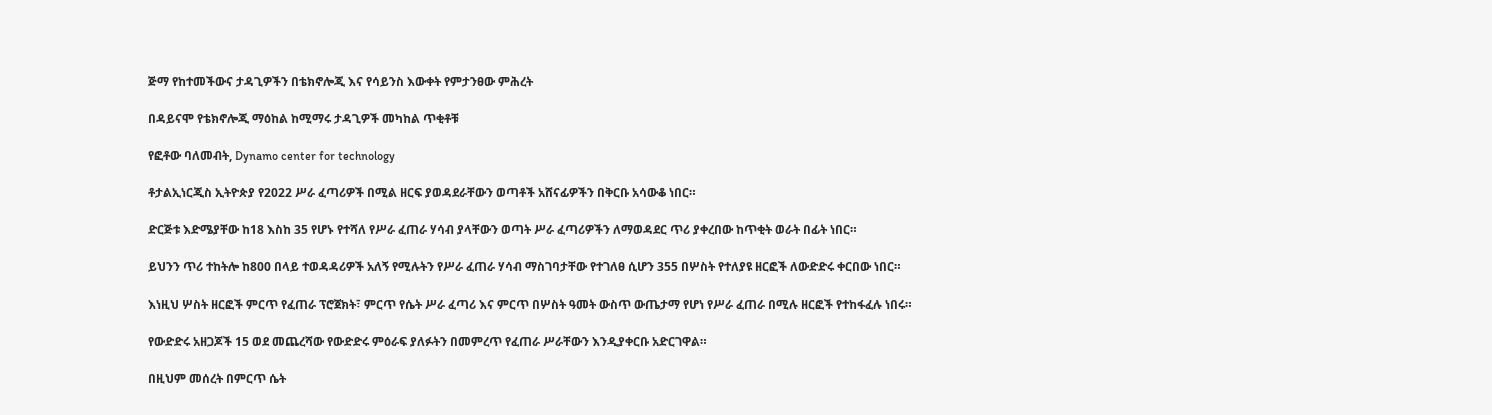ጅማ የከተመችውና ታዳጊዎችን በቴክኖሎጂ እና የሳይንስ እውቀት የምታንፀው ምሕረት

በዳይናሞ የቴክኖሎጂ ማዕከል ከሚማሩ ታዳጊዎች መካከል ጥቂቶቹ

የፎቶው ባለመብት, Dynamo center for technology

ቶታልኢነርጂስ ኢትዮጵያ የ2022 ሥራ ፈጣሪዎች በሚል ዘርፍ ያወዳደራቸውን ወጣቶች አሸናፊዎችን በቅርቡ አሳውቆ ነበር።

ድርጅቱ እድሜያቸው ከ18 እስከ 35 የሆኑ የተሻለ የሥራ ፈጠራ ሃሳብ ያላቸውን ወጣት ሥራ ፈጣሪዎችን ለማወዳደር ጥሪ ያቀረበው ከጥቂት ወራት በፊት ነበር።

ይህንን ጥሪ ተከትሎ ከ800 በላይ ተወዳዳሪዎች አለኝ የሚሉትን የሥራ ፈጠራ ሃሳብ ማስገባታቸው የተገለፀ ሲሆን 355 በሦስት የተለያዩ ዘርፎች ለውድድሩ ቀርበው ነበር።

እነዚህ ሦስት ዘርፎች ምርጥ የፈጠራ ፕሮጀክት፣ ምርጥ የሴት ሥራ ፈጣሪ እና ምርጥ በሦስት ዓመት ውስጥ ውጤታማ የሆነ የሥራ ፈጠራ በሚሉ ዘርፎች የተከፋፈሉ ነበሩ።

የውድድሩ አዘጋጆች 15 ወደ መጨረሻው የውድድሩ ምዕራፍ ያለፉትን በመምረጥ የፈጠራ ሥራቸውን እንዲያቀርቡ አድርገዋል።

በዚህም መሰረት በምርጥ ሴት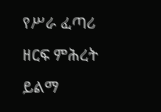የሥራ ፈጣሪ ዘርፍ ምሕረት ይልማ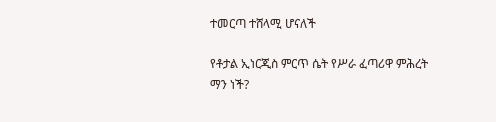ተመርጣ ተሸላሚ ሆናለች

የቶታል ኢነርጂስ ምርጥ ሴት የሥራ ፈጣሪዋ ምሕረት ማን ነች?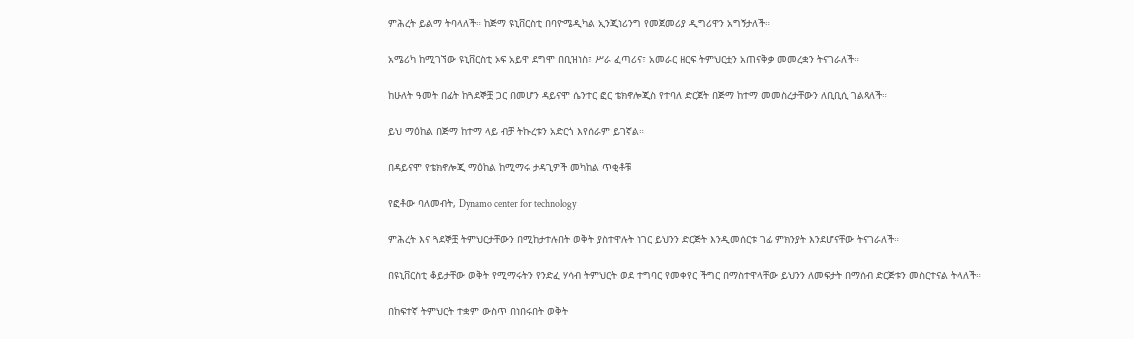ምሕረት ይልማ ትባላለች። ከጅማ ዩኒቨርስቲ በባዮሜዲካል ኢንጂነሪንግ የመጀመሪያ ዲግሪዋን አግኝታለች።

አሜሪካ ከሚገኘው ዩኒቨርስቲ ኦፍ አይዋ ደግሞ በቢዝነስ፣ ሥራ ፈጣሪና፣ አመራር ዘርፍ ትምህርቷን አጠናቅቃ መመረቋን ትናገራለች።

ከሁለት ዓመት በፊት ከጓደኞቿ ጋር በመሆን ዳይናሞ ሴንተር ፎር ቴክኖሎጂስ የተባለ ድርጀት በጅማ ከተማ መመስረታቸውን ለቢቢሲ ገልጻለች።

ይህ ማዕከል በጅማ ከተማ ላይ ብቻ ትኩረቱን አድርጎ እየሰራም ይገኛል።

በዳይናሞ የቴክኖሎጂ ማዕከል ከሚማሩ ታዳጊዎች መካከል ጥቂቶቹ

የፎቶው ባለመብት, Dynamo center for technology

ምሕረት እና ጓደኞቿ ትምህርታቸውን በሚከታተሉበት ወቅት ያስተዋሉት ነገር ይህንን ድርጅት እንዲመሰርቱ ገፊ ምክንያት እንደሆናቸው ትናገራለች።

በዩኒቨርስቲ ቆይታቸው ወቅት የሚማሩትን የንድፈ ሃሳብ ትምህርት ወደ ተግባር የመቀየር ችግር በማስተዋላቸው ይህንን ለመፍታት በማሰብ ድርጅቱን መስርተናል ትላለች።

በከፍተኛ ትምህርት ተቋም ውስጥ በነበሩበት ወቅት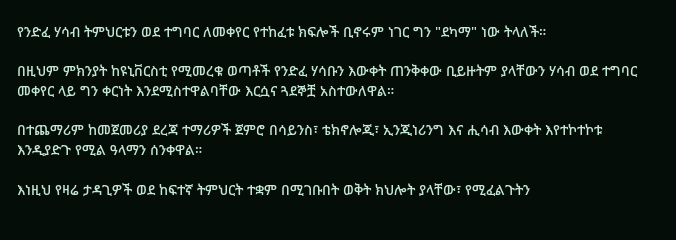የንድፈ ሃሳብ ትምህርቱን ወደ ተግባር ለመቀየር የተከፈቱ ክፍሎች ቢኖሩም ነገር ግን "ደካማ" ነው ትላለች።

በዚህም ምክንያት ከዩኒቨርስቲ የሚመረቁ ወጣቶች የንድፈ ሃሳቡን እውቀት ጠንቅቀው ቢይዙትም ያላቸውን ሃሳብ ወደ ተግባር መቀየር ላይ ግን ቀርነት እንደሚስተዋልባቸው እርሷና ጓደኞቿ አስተውለዋል።

በተጨማሪም ከመጀመሪያ ደረጃ ተማሪዎች ጀምሮ በሳይንስ፣ ቴክኖሎጂ፣ ኢንጂነሪንግ እና ሒሳብ እውቀት እየተኮተኮቱ እንዲያድጉ የሚል ዓላማን ሰንቀዋል።

እነዚህ የዛሬ ታዳጊዎች ወደ ከፍተኛ ትምህርት ተቋም በሚገቡበት ወቅት ክህሎት ያላቸው፣ የሚፈልጉትን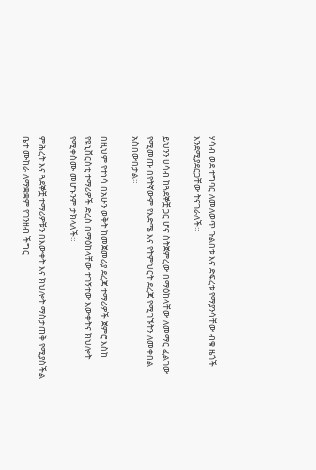ሃሳብ ወደ ተግባር ለመለወጥ ጉልበቱ እና ድፍረቱ የማያንሳቸው ብቁ ዜጎች እንደሚያደርጋቸው ትናገራለች።

ይህንን ሀሳብ ከጓደኞቿ ጋር ሆና ስትጀምረው በማዕከላቸው ለመማር ፈልገው የሚመጡ በየትኛውም የእድሜ እና የትምህርት ደረጃ የሚገኙትን ለመቀበል አስበውበታል።

በዚህም የተነሳ በአሁን ወቅት ከመጀመሪያ ደረጃ ተማሪዎች ጀምሮ እስከ የዩኒቨርስቲ ተማሪዎች ድረስ በማዕከላቸው ተገኝተው እውቀትና ክህሎት የሚቀስሙ መሆኑንም ታክላለች።

ምሕረት እና ጓደኞቿ ተማሪዎቹን በእውቀት እና ክህሎት ማስታጠቅ የሚያስችል ቤተ ሙከራ ለማቋቋም የገንዘብ ችግር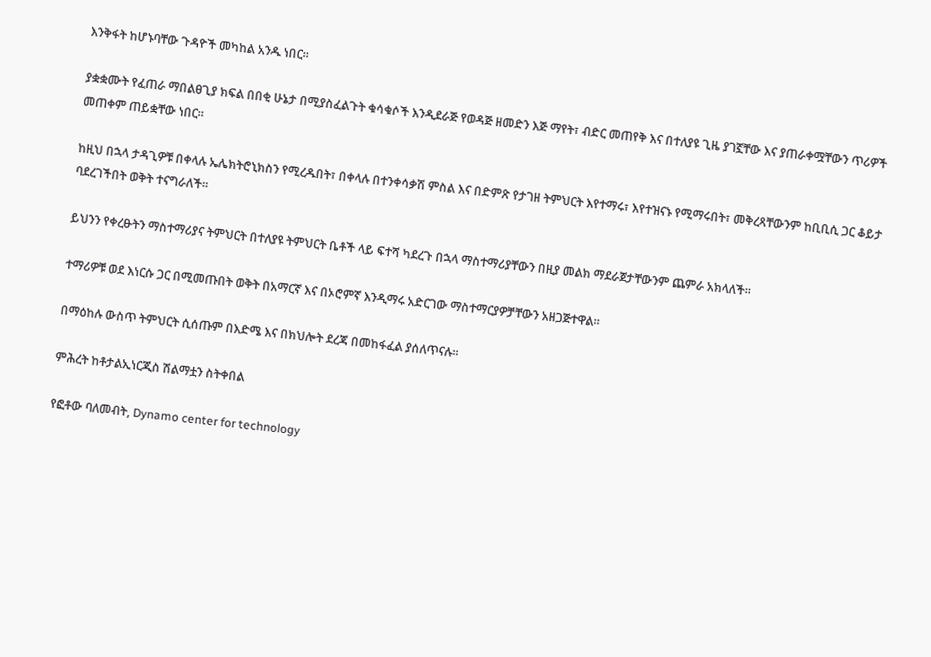እንቅፋት ከሆኑባቸው ጉዳዮች መካከል አንዱ ነበር።

ያቋቋሙት የፈጠራ ማበልፀጊያ ክፍል በበቂ ሁኔታ በሚያስፈልጉት ቁሳቁሶች እንዲደራጅ የወዳጅ ዘመድን እጅ ማየት፣ ብድር መጠየቅ እና በተለያዩ ጊዜ ያገኟቸው እና ያጠራቀሟቸውን ጥሪዎች መጠቀም ጠይቋቸው ነበር።

ከዚህ በኋላ ታዳጊዎቹ በቀላሉ ኤሌክትሮኒክስን የሚረዱበት፣ በቀላሉ በተንቀሳቃሽ ምስል እና በድምጽ የታገዘ ትምህርት እየተማሩ፣ እየተዝናኑ የሚማሩበት፣ መቅረጻቸውንም ከቢቢሲ ጋር ቆይታ ባደረገችበት ወቅት ተናግራለች።

ይህንን የቀረፁትን ማስተማሪያና ትምህርት በተለያዩ ትምህርት ቤቶች ላይ ፍተሻ ካደረጉ በኋላ ማስተማሪያቸውን በዚያ መልክ ማደራጀታቸውንም ጨምራ አክላለች።

ተማሪዎቹ ወደ እነርሱ ጋር በሚመጡበት ወቅት በአማርኛ እና በኦሮምኛ እንዲማሩ አድርገው ማስተማርያዎቻቸውን አዘጋጅተዋል።

በማዕከሉ ውስጥ ትምህርት ሲሰጡም በእድሜ እና በክህሎት ደረጃ በመከፋፈል ያሰለጥናሉ።

ምሕረት ከቶታልኢነርጂስ ሽልማቷን ስትቀበል

የፎቶው ባለመብት, Dynamo center for technology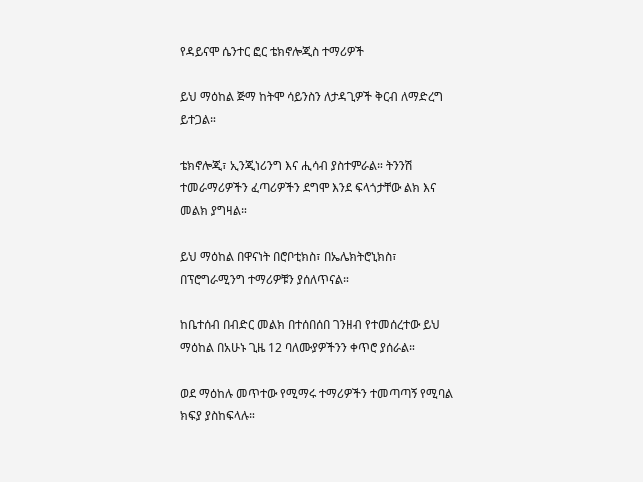የዳይናሞ ሴንተር ፎር ቴክኖሎጂስ ተማሪዎች

ይህ ማዕከል ጅማ ከትሞ ሳይንስን ለታዳጊዎች ቅርብ ለማድረግ ይተጋል።

ቴክኖሎጂ፣ ኢንጂነሪንግ እና ሒሳብ ያስተምራል። ትንንሽ ተመራማሪዎችን ፈጣሪዎችን ደግሞ እንደ ፍላጎታቸው ልክ እና መልክ ያግዛል።

ይህ ማዕከል በዋናነት በሮቦቲክስ፣ በኤሌክትሮኒክስ፣ በፕሮግራሚንግ ተማሪዎቹን ያሰለጥናል።

ከቤተሰብ በብድር መልክ በተሰበሰበ ገንዘብ የተመሰረተው ይህ ማዕከል በአሁኑ ጊዜ 12 ባለሙያዎችንን ቀጥሮ ያሰራል።

ወደ ማዕከሉ መጥተው የሚማሩ ተማሪዎችን ተመጣጣኝ የሚባል ክፍያ ያስከፍላሉ።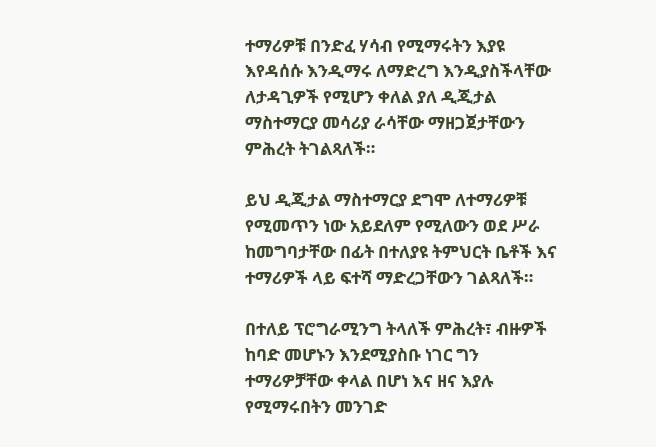ተማሪዎቹ በንድፈ ሃሳብ የሚማሩትን እያዩ እየዳሰሱ እንዲማሩ ለማድረግ እንዲያስችላቸው ለታዳጊዎች የሚሆን ቀለል ያለ ዲጂታል ማስተማርያ መሳሪያ ራሳቸው ማዘጋጀታቸውን ምሕረት ትገልጻለች።

ይህ ዲጂታል ማስተማርያ ደግሞ ለተማሪዎቹ የሚመጥን ነው አይደለም የሚለውን ወደ ሥራ ከመግባታቸው በፊት በተለያዩ ትምህርት ቤቶች እና ተማሪዎች ላይ ፍተሻ ማድረጋቸውን ገልጻለች።

በተለይ ፕሮግራሚንግ ትላለች ምሕረት፣ ብዙዎች ከባድ መሆኑን እንደሚያስቡ ነገር ግን ተማሪዎቻቸው ቀላል በሆነ እና ዘና እያሉ የሚማሩበትን መንገድ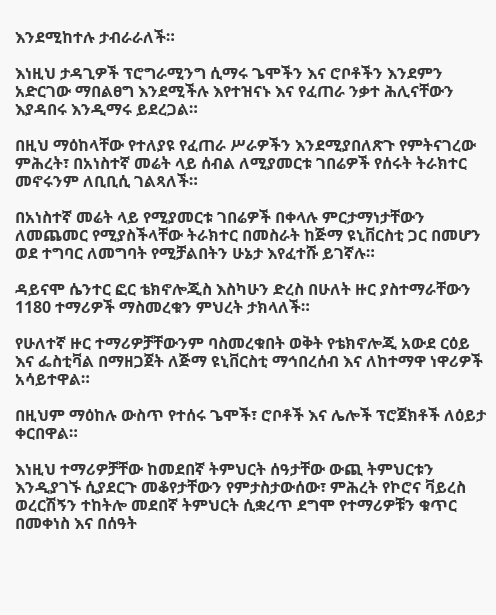እንደሚከተሉ ታብራራለች።

እነዚህ ታዳጊዎች ፕሮግራሚንግ ሲማሩ ጌሞችን እና ሮቦቶችን እንደምን አድርገው ማበልፀግ እንደሚችሉ እየተዝናኑ እና የፈጠራ ንቃተ ሕሊናቸውን እያዳበሩ እንዲማሩ ይደረጋል።

በዚህ ማዕከላቸው የተለያዩ የፈጠራ ሥራዎችን እንደሚያበለጽጉ የምትናገረው ምሕረት፣ በአነስተኛ መሬት ላይ ሰብል ለሚያመርቱ ገበሬዎች የሰሩት ትራክተር መኖሩንም ለቢቢሲ ገልጻለች።

በአነስተኛ መሬት ላይ የሚያመርቱ ገበሬዎች በቀላሉ ምርታማነታቸውን ለመጨመር የሚያስችላቸው ትራክተር በመስራት ከጅማ ዩኒቨርስቲ ጋር በመሆን ወደ ተግባር ለመግባት የሚቻልበትን ሁኔታ እየፈተሹ ይገኛሉ።

ዳይናሞ ሴንተር ፎር ቴክኖሎጂስ እስካሁን ድረስ በሁለት ዙር ያስተማራቸውን 1180 ተማሪዎች ማስመረቁን ምህረት ታክላለች።

የሁለተኛ ዙር ተማሪዎቻቸውንም ባስመረቁበት ወቅት የቴክኖሎጂ አውደ ርዕይ እና ፌስቲቫል በማዘጋጀት ለጅማ ዩኒቨርስቲ ማኅበረሰብ እና ለከተማዋ ነዋሪዎች አሳይተዋል።

በዚህም ማዕከሉ ውስጥ የተሰሩ ጌሞች፣ ሮቦቶች እና ሌሎች ፕሮጀክቶች ለዕይታ ቀርበዋል።

እነዚህ ተማሪዎቻቸው ከመደበኛ ትምህርት ሰዓታቸው ውጪ ትምህርቱን እንዲያገኙ ሲያደርጉ መቆየታቸውን የምታስታውሰው፣ ምሕረት የኮሮና ቫይረስ ወረርሽኝን ተከትሎ መደበኛ ትምህርት ሲቋረጥ ደግሞ የተማሪዎቹን ቁጥር በመቀነስ እና በሰዓት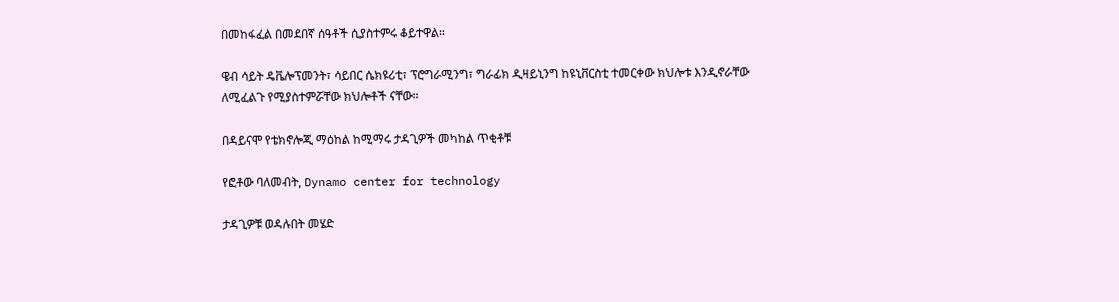በመከፋፈል በመደበኛ ሰዓቶች ሲያስተምሩ ቆይተዋል።

ዌብ ሳይት ዴቬሎፕመንት፣ ሳይበር ሴክዩሪቲ፣ ፕሮግራሚንግ፣ ግራፊክ ዲዛይኒንግ ከዩኒቨርስቲ ተመርቀው ክህሎቱ እንዲኖራቸው ለሚፈልጉ የሚያስተምሯቸው ክህሎቶች ናቸው።

በዳይናሞ የቴክኖሎጂ ማዕከል ከሚማሩ ታዳጊዎች መካከል ጥቂቶቹ

የፎቶው ባለመብት, Dynamo center for technology

ታዳጊዎቹ ወዳሉበት መሄድ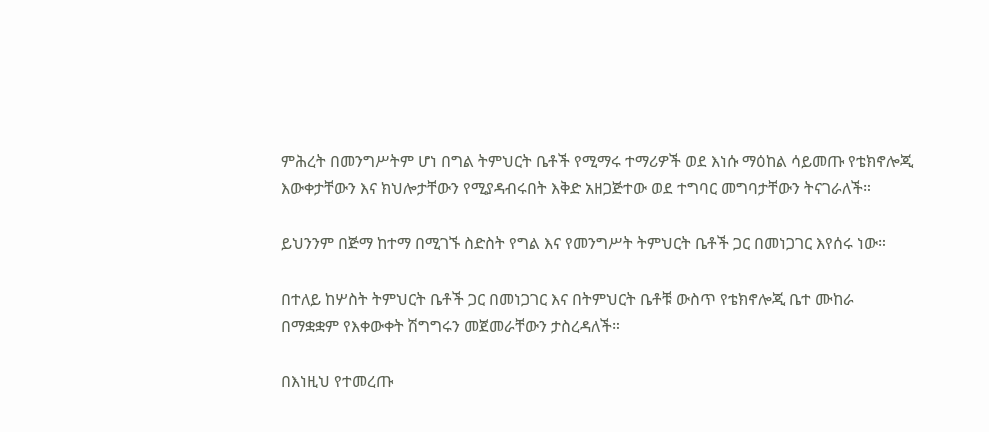ምሕረት በመንግሥትም ሆነ በግል ትምህርት ቤቶች የሚማሩ ተማሪዎች ወደ እነሱ ማዕከል ሳይመጡ የቴክኖሎጂ እውቀታቸውን እና ክህሎታቸውን የሚያዳብሩበት እቅድ አዘጋጅተው ወደ ተግባር መግባታቸውን ትናገራለች።

ይህንንም በጅማ ከተማ በሚገኙ ስድስት የግል እና የመንግሥት ትምህርት ቤቶች ጋር በመነጋገር እየሰሩ ነው።

በተለይ ከሦስት ትምህርት ቤቶች ጋር በመነጋገር እና በትምህርት ቤቶቹ ውስጥ የቴክኖሎጂ ቤተ ሙከራ በማቋቋም የእቀውቀት ሽግግሩን መጀመራቸውን ታስረዳለች።

በእነዚህ የተመረጡ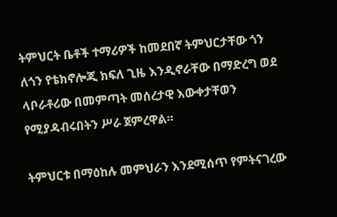ትምህርት ቤቶች ተማሪዎች ከመደበኛ ትምህርታቸው ጎን ለጎን የቴክኖሎጂ ክፍለ ጊዜ እንዲኖራቸው በማድረግ ወደ ላቦራቶሪው በመምጣት መሰረታዊ እውቀታቸወን የሚያዳብሩበትን ሥራ ጀምረዋል።

ትምህርቱ በማዕከሉ መምህራን እንደሚሰጥ የምትናገረው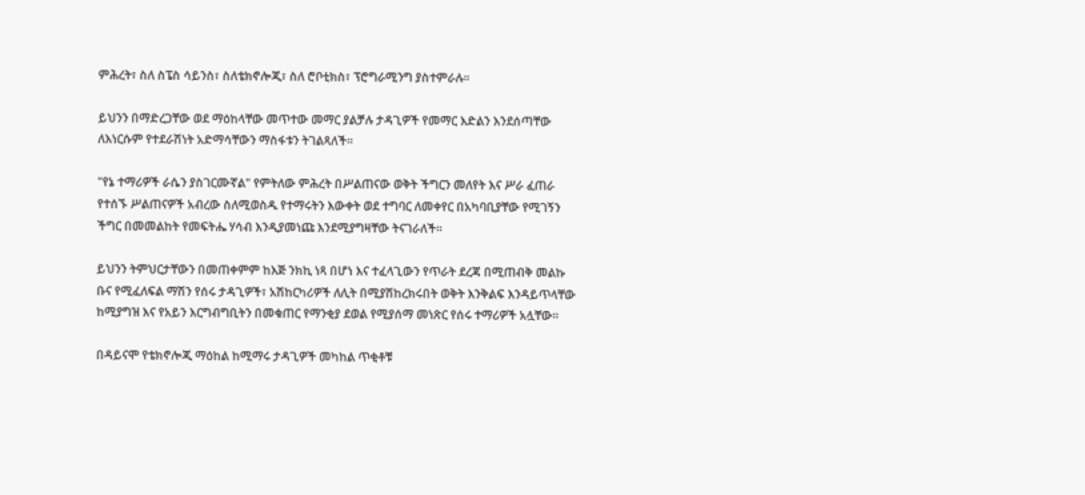ምሕረት፣ ስለ ስፔስ ሳይንስ፣ ስለቴክኖሎጂ፣ ስለ ሮቦቲክስ፣ ፕሮግራሚንግ ያስተምራሉ።

ይህንን በማድረጋቸው ወደ ማዕከላቸው መጥተው መማር ያልቻሉ ታዳጊዎች የመማር እድልን እንደሰጣቸው ለእነርሱም የተደራሽነት አድማሳቸውን ማስፋቱን ትገልጻለች።

"የኔ ተማሪዎች ራሴን ያስገርሙኛል" የምትለው ምሕረት በሥልጠናው ወቅት ችግርን መለየት እና ሥራ ፈጠራ የተሰኙ ሥልጠናዎች አብረው ስለሚወስዱ የተማሩትን እውቀት ወደ ተግባር ለመቀየር በአካባቢያቸው የሚገኝን ችግር በመመልከት የመፍትሔ ሃሳብ እንዲያመነጩ እንደሚያግዛቸው ትናገራለች።

ይህንን ትምህርታቸውን በመጠቀምም ከእጅ ንክኪ ነጻ በሆነ እና ተፈላጊውን የጥራት ደረጃ በሚጠብቅ መልኩ ቡና የሚፈለፍል ማሽን የሰሩ ታዳጊዎች፣ አሽከርካሪዎች ለሊት በሚያሽከረክሩበት ወቅት እንቅልፍ እንዳይጥላቸው ከሚያግዝ እና የአይን እርግብግቢትን በመቁጠር የማንቂያ ደወል የሚያሰማ መነጽር የሰሩ ተማሪዎች አሏቸው።

በዳይናሞ የቴክኖሎጂ ማዕከል ከሚማሩ ታዳጊዎች መካከል ጥቂቶቹ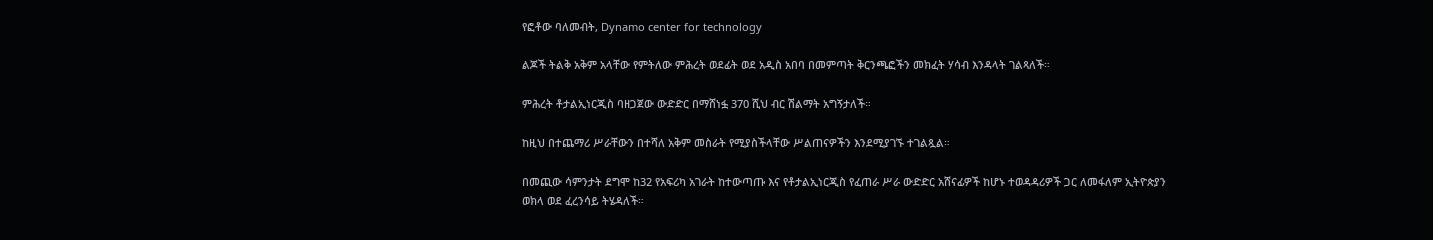የፎቶው ባለመብት, Dynamo center for technology

ልጆች ትልቅ አቅም አላቸው የምትለው ምሕረት ወደፊት ወደ አዲስ አበባ በመምጣት ቅርንጫፎችን መክፈት ሃሳብ እንዳላት ገልጻለች።

ምሕረት ቶታልኢነርጂስ ባዘጋጀው ውድድር በማሸነፏ 370 ሺህ ብር ሽልማት አግኝታለች።

ከዚህ በተጨማሪ ሥራቸውን በተሻለ አቅም መስራት የሚያስችላቸው ሥልጠናዎችን እንደሚያገኙ ተገልጿል።

በመጪው ሳምንታት ደግሞ ከ32 የአፍሪካ አገራት ከተውጣጡ እና የቶታልኢነርጂስ የፈጠራ ሥራ ውድድር አሸናፊዎች ከሆኑ ተወዳዳሪዎች ጋር ለመፋለም ኢትዮጵያን ወክላ ወደ ፈረንሳይ ትሄዳለች።